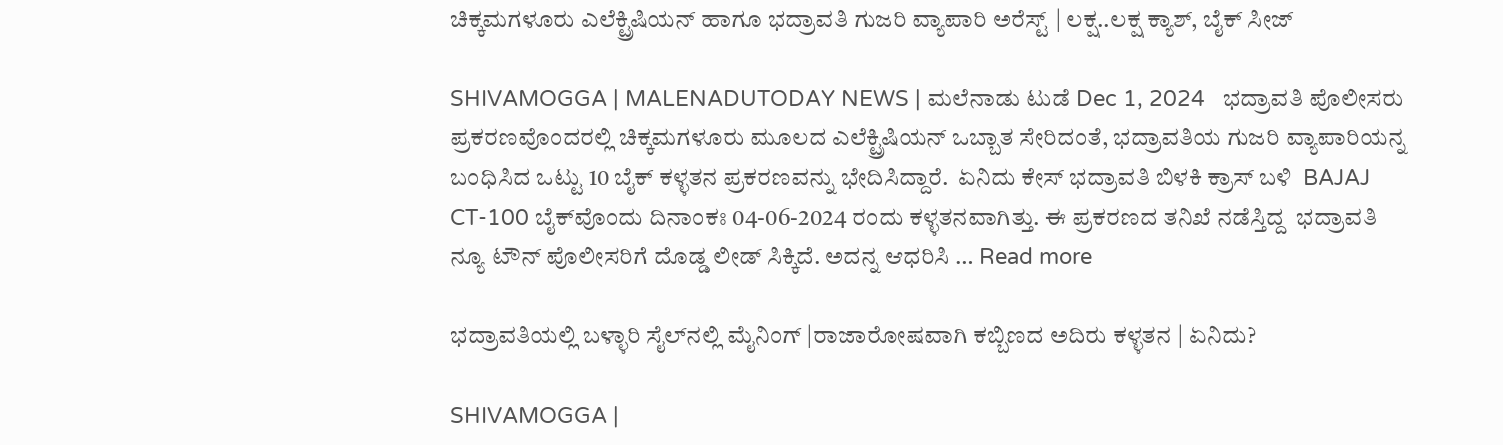ಚಿಕ್ಕಮಗಳೂರು ಎಲೆಕ್ಟ್ರಿಷಿಯನ್ ಹಾಗೂ ಭದ್ರಾವತಿ ಗುಜರಿ ವ್ಯಾಪಾರಿ ಅರೆಸ್ಟ್‌ | ಲಕ್ಷ..ಲಕ್ಷ ಕ್ಯಾಶ್‌, ಬೈಕ್‌ ಸೀಜ್

SHIVAMOGGA | MALENADUTODAY NEWS | ಮಲೆನಾಡು ಟುಡೆ Dec 1, 2024   ಭದ್ರಾವತಿ ಪೊಲೀಸರು ಪ್ರಕರಣವೊಂದರಲ್ಲಿ ಚಿಕ್ಕಮಗಳೂರು ಮೂಲದ ಎಲೆಕ್ಟ್ರಿಷಿಯನ್ ಒಬ್ಬಾತ ಸೇರಿದಂತೆ, ಭದ್ರಾವತಿಯ ಗುಜರಿ ವ್ಯಾಪಾರಿಯನ್ನ ಬಂಧಿಸಿದ ಒಟ್ಟು 10 ಬೈಕ್‌ ಕಳ್ಳತನ ಪ್ರಕರಣವನ್ನು ಭೇದಿಸಿದ್ದಾರೆ.  ಏನಿದು ಕೇಸ್‌ ಭದ್ರಾವತಿ ಬಿಳಕಿ ಕ್ರಾಸ್‌ ಬಳಿ  BAJAJ CT-100 ಬೈಕ್‌ವೊಂದು ದಿನಾಂಕಃ 04-06-2024 ರಂದು ಕಳ್ಳತನವಾಗಿತ್ತು. ಈ ಪ್ರಕರಣದ ತನಿಖೆ ನಡೆಸ್ತಿದ್ದ  ಭದ್ರಾವತಿ ನ್ಯೂ ಟೌನ್ ಪೊಲೀಸರಿಗೆ ದೊಡ್ಡ ಲೀಡ್‌ ಸಿಕ್ಕಿದೆ. ಅದನ್ನ ಆಧರಿಸಿ … Read more

ಭದ್ರಾವತಿಯಲ್ಲಿ ಬಳ್ಳಾರಿ ಸೈಲ್‌ನಲ್ಲಿ ಮೈನಿಂಗ್‌ |ರಾಜಾರೋಷವಾಗಿ ಕಬ್ಬಿಣದ ಅದಿರು ಕಳ್ಳತನ | ಏನಿದು?

SHIVAMOGGA |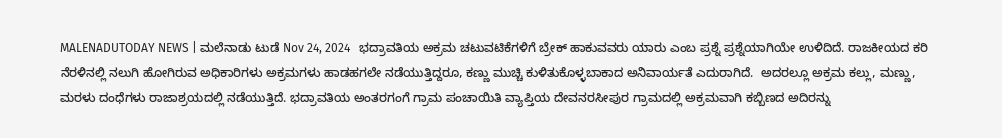MALENADUTODAY NEWS | ಮಲೆನಾಡು ಟುಡೆ Nov 24, 2024   ಭದ್ರಾವತಿಯ ಅಕ್ರಮ ಚಟುವಟಿಕೆಗಳಿಗೆ ಬ್ರೇಕ್ ಹಾಕುವವರು ಯಾರು ಎಂಬ ಪ್ರಶ್ನೆ ಪ್ರಶ್ನೆಯಾಗಿಯೇ ಉಳಿದಿದೆ. ರಾಜಕೀಯದ ಕರಿ ನೆರಳಿನಲ್ಲಿ ನಲುಗಿ ಹೋಗಿರುವ ಅಧಿಕಾರಿಗಳು ಅಕ್ರಮಗಳು ಹಾಡಹಗಲೇ ನಡೆಯುತ್ತಿದ್ದರೂ, ಕಣ್ಣು ಮುಚ್ಚಿ ಕುಳಿತುಕೊಳ್ಳಬಾಕಾದ ಅನಿವಾರ್ಯತೆ ಎದುರಾಗಿದೆ.  ಅದರಲ್ಲೂ ಅಕ್ರಮ ಕಲ್ಲು, ಮಣ್ಣು, ಮರಳು ದಂಧೆಗಳು ರಾಜಾಶ್ರಯದಲ್ಲಿ ನಡೆಯುತ್ತಿದೆ. ಭದ್ರಾವತಿಯ ಅಂತರಗಂಗೆ ಗ್ರಾಮ ಪಂಚಾಯಿತಿ ವ್ಯಾಪ್ತಿಯ ದೇವನರಸೀಪುರ ಗ್ರಾಮದಲ್ಲಿ ಅಕ್ರಮವಾಗಿ ಕಬ್ಬಿಣದ ಅದಿರನ್ನು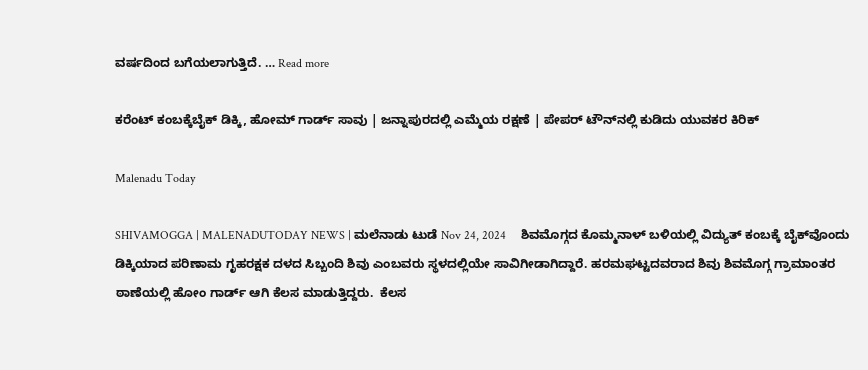ವರ್ಷದಿಂದ ಬಗೆಯಲಾಗುತ್ತಿದೆ. … Read more

ಕರೆಂಟ್‌ ಕಂಬಕ್ಕೆಬೈಕ್‌ ಡಿಕ್ಕಿ, ಹೋಮ್‌ ಗಾರ್ಡ್‌ ಸಾವು | ಜನ್ನಾಪುರದಲ್ಲಿ ಎಮ್ಮೆಯ ರಕ್ಷಣೆ | ಪೇಪರ್‌ ಟೌನ್‌ನಲ್ಲಿ ಕುಡಿದು ಯುವಕರ ಕಿರಿಕ್

Malenadu Today

SHIVAMOGGA | MALENADUTODAY NEWS | ಮಲೆನಾಡು ಟುಡೆ Nov 24, 2024     ಶಿವಮೊಗ್ಗದ ಕೊಮ್ಮನಾಳ್‌ ಬಳಿಯಲ್ಲಿ ವಿದ್ಯುತ್‌ ಕಂಬಕ್ಕೆ ಬೈಕ್‌ವೊಂದು ಡಿಕ್ಕಿಯಾದ ಪರಿಣಾಮ ಗೃಹರಕ್ಷಕ ದಳದ ಸಿಬ್ಬಂದಿ ಶಿವು ಎಂಬವರು ಸ್ಥಳದಲ್ಲಿಯೇ ಸಾವಿಗೀಡಾಗಿದ್ದಾರೆ. ಹರಮಘಟ್ಟದವರಾದ ಶಿವು ಶಿವಮೊಗ್ಗ ಗ್ರಾಮಾಂತರ ಠಾಣೆಯಲ್ಲಿ ಹೋಂ ಗಾರ್ಡ್ ಆಗಿ ಕೆಲಸ ಮಾಡುತ್ತಿದ್ದರು.  ಕೆಲಸ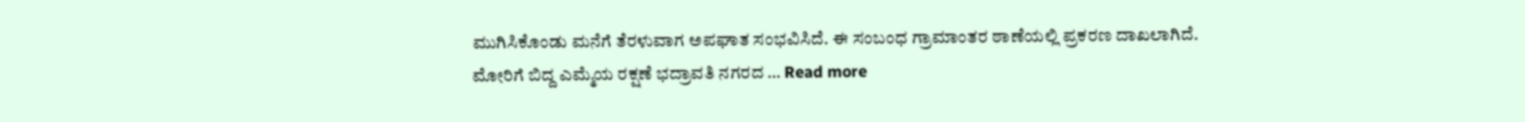ಮುಗಿಸಿಕೊಂಡು ಮನೆಗೆ ತೆರಳುವಾಗ ಅಪಘಾತ ಸಂಭವಿಸಿದೆ. ಈ ಸಂಬಂಧ ಗ್ರಾಮಾಂತರ ಠಾಣೆಯಲ್ಲಿ ಪ್ರಕರಣ ದಾಖಲಾಗಿದೆ. ಮೋರಿಗೆ ಬಿದ್ದ ಎಮ್ಮೆಯ ರಕ್ಷಣೆ ಭದ್ರಾವತಿ ನಗರದ … Read more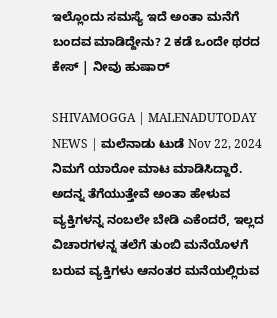ಇಲ್ಲೊಂದು ಸಮಸ್ಯೆ ಇದೆ ಅಂತಾ ಮನೆಗೆ ಬಂದವ ಮಾಡಿದ್ದೇನು? 2 ಕಡೆ ಒಂದೇ ಥರದ ಕೇಸ್‌ | ನೀವು ಹುಷಾರ್

SHIVAMOGGA | MALENADUTODAY NEWS | ಮಲೆನಾಡು ಟುಡೆ Nov 22, 2024  ನಿಮಗೆ ಯಾರೋ ಮಾಟ ಮಾಡಿಸಿದ್ದಾರೆ. ಅದನ್ನ ತೆಗೆಯುತ್ತೇವೆ ಅಂತಾ ಹೇಳುವ ವ್ಯಕ್ತಿಗಳನ್ನ ನಂಬಲೇ ಬೇಡಿ ಎಕೆಂದರೆ, ಇಲ್ಲದ ವಿಚಾರಗಳನ್ನ ತಲೆಗೆ ತುಂಬಿ ಮನೆಯೊಳಗೆ ಬರುವ ವ್ಯಕ್ತಿಗಳು ಆನಂತರ ಮನೆಯಲ್ಲಿರುವ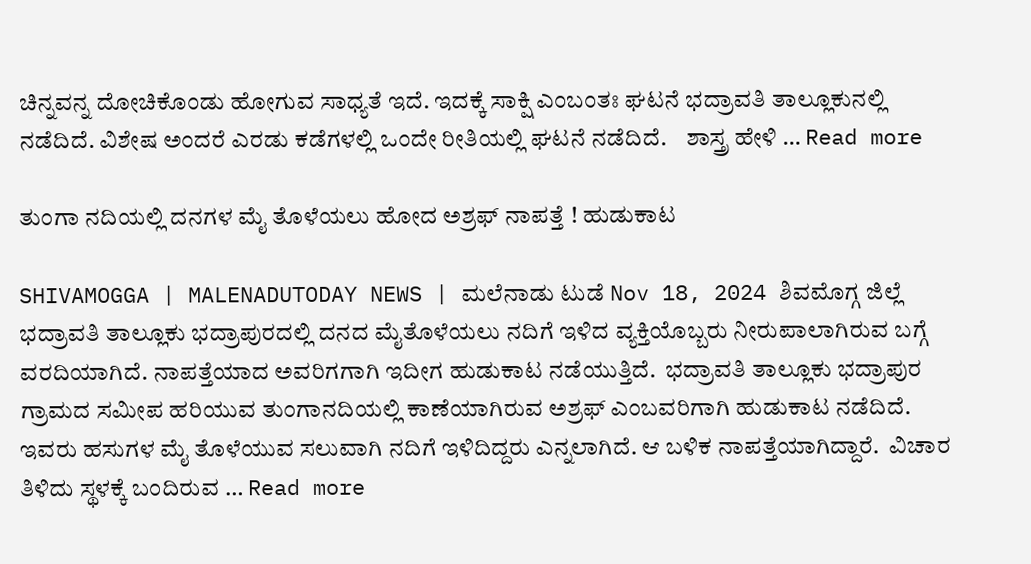ಚಿನ್ನವನ್ನ ದೋಚಿಕೊಂಡು ಹೋಗುವ ಸಾಧ್ಯತೆ ಇದೆ. ಇದಕ್ಕೆ ಸಾಕ್ಷಿ ಎಂಬಂತಃ ಘಟನೆ ಭದ್ರಾವತಿ ತಾಲ್ಲೂಕುನಲ್ಲಿ ನಡೆದಿದೆ. ವಿಶೇಷ ಅಂದರೆ ಎರಡು ಕಡೆಗಳಲ್ಲಿ ಒಂದೇ ರೀತಿಯಲ್ಲಿ ಘಟನೆ ನಡೆದಿದೆ.    ಶಾಸ್ತ್ರ ಹೇಳಿ … Read more

ತುಂಗಾ ನದಿಯಲ್ಲಿ ದನಗಳ ಮೈ ತೊಳೆಯಲು ಹೋದ ಅಶ್ರಫ್‌ ನಾಪತ್ತೆ ! ಹುಡುಕಾಟ

SHIVAMOGGA | MALENADUTODAY NEWS | ಮಲೆನಾಡು ಟುಡೆ Nov 18, 2024 ಶಿವಮೊಗ್ಗ ಜಿಲ್ಲೆ ಭದ್ರಾವತಿ ತಾಲ್ಲೂಕು ಭದ್ರಾಪುರದಲ್ಲಿ ದನದ ಮೈತೊಳೆಯಲು ನದಿಗೆ ಇಳಿದ ವ್ಯಕ್ತಿಯೊಬ್ಬರು ನೀರುಪಾಲಾಗಿರುವ ಬಗ್ಗೆ ವರದಿಯಾಗಿದೆ. ನಾಪತ್ತೆಯಾದ ಅವರಿಗಗಾಗಿ ಇದೀಗ ಹುಡುಕಾಟ ನಡೆಯುತ್ತಿದೆ.  ಭದ್ರಾವತಿ ತಾಲ್ಲೂಕು ಭದ್ರಾಪುರ ಗ್ರಾಮದ ಸಮೀಪ ಹರಿಯುವ ತುಂಗಾನದಿಯಲ್ಲಿ ಕಾಣೆಯಾಗಿರುವ ಅ‍ಶ್ರಫ್‌ ಎಂಬವರಿಗಾಗಿ ಹುಡುಕಾಟ ನಡೆದಿದೆ. ಇವರು ಹಸುಗಳ ಮೈ ತೊಳೆಯುವ ಸಲುವಾಗಿ ನದಿಗೆ ಇಳಿದಿದ್ದರು ಎನ್ನಲಾಗಿದೆ. ಆ ಬಳಿಕ ನಾಪತ್ತೆಯಾಗಿದ್ದಾರೆ.  ವಿಚಾರ ತಿಳಿದು ಸ್ಥಳಕ್ಕೆ ಬಂದಿರುವ … Read more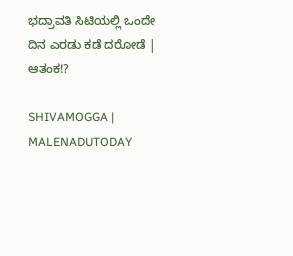ಭದ್ರಾವತಿ ಸಿಟಿಯಲ್ಲಿ ಒಂದೇ ದಿನ ಎರಡು ಕಡೆ ದರೋಡೆ | ಆತಂಕ!?

SHIVAMOGGA | MALENADUTODAY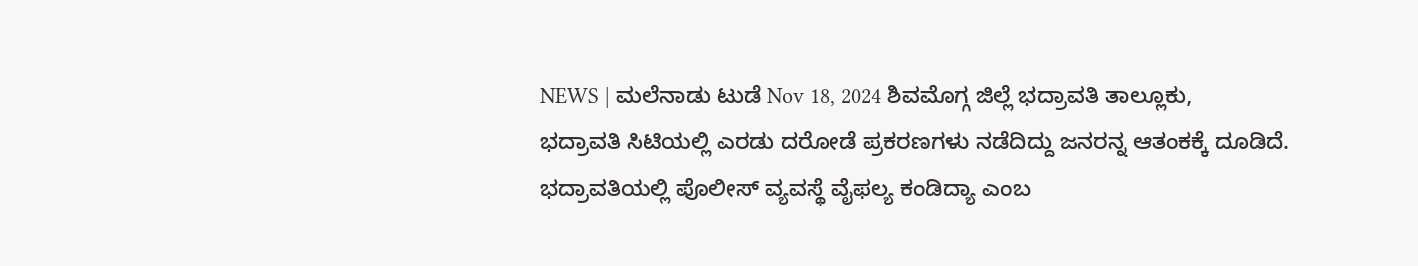NEWS | ಮಲೆನಾಡು ಟುಡೆ Nov 18, 2024 ಶಿವಮೊಗ್ಗ ಜಿಲ್ಲೆ ಭದ್ರಾವತಿ ತಾಲ್ಲೂಕು, ಭದ್ರಾವತಿ ಸಿಟಿಯಲ್ಲಿ ಎರಡು ದರೋಡೆ ಪ್ರಕರಣಗಳು ನಡೆದಿದ್ದು ಜನರನ್ನ ಆತಂಕಕ್ಕೆ ದೂಡಿದೆ. ಭದ್ರಾವತಿಯಲ್ಲಿ ಪೊಲೀಸ್‌ ವ್ಯವಸ್ಥೆ ವೈಫಲ್ಯ ಕಂಡಿದ್ಯಾ ಎಂಬ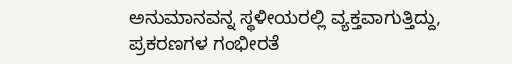ಅನುಮಾನವನ್ನ ಸ್ಥಳೀಯರಲ್ಲಿ ವ್ಯಕ್ತವಾಗುತ್ತಿದ್ದು, ಪ್ರಕರಣಗಳ ಗಂಭೀರತೆ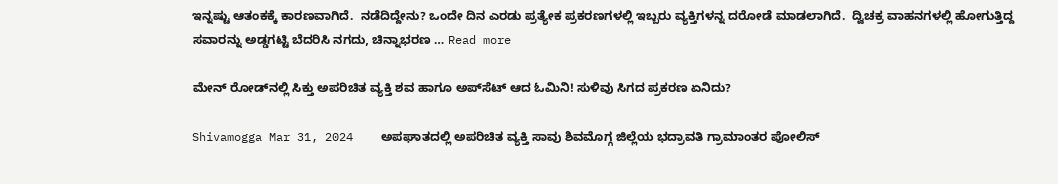ಇನ್ನಷ್ಟು ಆತಂಕಕ್ಕೆ ಕಾರಣವಾಗಿದೆ.  ನಡೆದಿದ್ದೇನು? ಒಂದೇ ದಿನ ಎರಡು ಪ್ರತ್ಯೇಕ ಪ್ರಕರಣಗಳಲ್ಲಿ ಇಬ್ಬರು ವ್ಯಕ್ತಿಗಳನ್ನ ದರೋಡೆ ಮಾಡಲಾಗಿದೆ.  ದ್ವಿಚಕ್ರ ವಾಹನಗಳಲ್ಲಿ ಹೋಗುತ್ತಿದ್ದ ಸವಾರನ್ನು ಅಡ್ಡಗಟ್ಟಿ ಬೆದರಿಸಿ ನಗದು, ಚಿನ್ನಾಭರಣ … Read more

ಮೇನ್‌ ರೋಡ್‌ನಲ್ಲಿ ಸಿಕ್ತು ಅಪರಿಚಿತ ವ್ಯಕ್ತಿ ಶವ ಹಾಗೂ ಅಪ್‌ಸೆಟ್‌ ಆದ ಓಮಿನಿ! ಸುಳಿವು ಸಿಗದ ಪ್ರಕರಣ ಏನಿದು?

Shivamogga Mar 31, 2024    ಅಪಘಾತದಲ್ಲಿ ಅಪರಿಚಿತ ವ್ಯಕ್ತಿ ಸಾವು ಶಿವಮೊಗ್ಗ ಜಿಲ್ಲೆಯ ಭದ್ರಾವತಿ ಗ್ರಾಮಾಂತರ ಪೋಲಿಸ್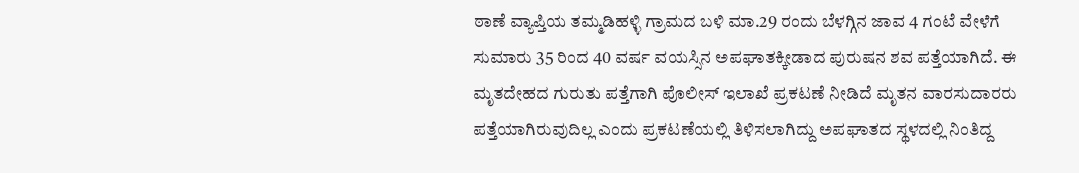ಠಾಣೆ ವ್ಯಾಪ್ತಿಯ ತಮ್ಮಡಿಹಳ್ಳಿ ಗ್ರಾಮದ ಬಳಿ ಮಾ.29 ರಂದು ಬೆಳಗ್ಗಿನ ಜಾವ 4 ಗಂಟೆ ವೇಳೆಗೆ  ಸುಮಾರು 35 ರಿಂದ 40 ವರ್ಷ ವಯಸ್ಸಿನ ಅಪಘಾತಕ್ಕೀಡಾದ ಪುರುಷನ ಶವ ಪತ್ತೆಯಾಗಿದೆ. ಈ ಮೃತದೇಹದ ಗುರುತು ಪತ್ತೆಗಾಗಿ ಪೊಲೀಸ್‌ ಇಲಾಖೆ ಪ್ರಕಟಣೆ ನೀಡಿದೆ ಮೃತನ ವಾರಸುದಾರರು ಪತ್ತೆಯಾಗಿರುವುದಿಲ್ಲ ಎಂದು ಪ್ರಕಟಣೆಯಲ್ಲಿ ತಿಳಿಸಲಾಗಿದ್ದು ಅಪಘಾತದ ಸ್ಥಳದಲ್ಲಿ ನಿಂತಿದ್ದ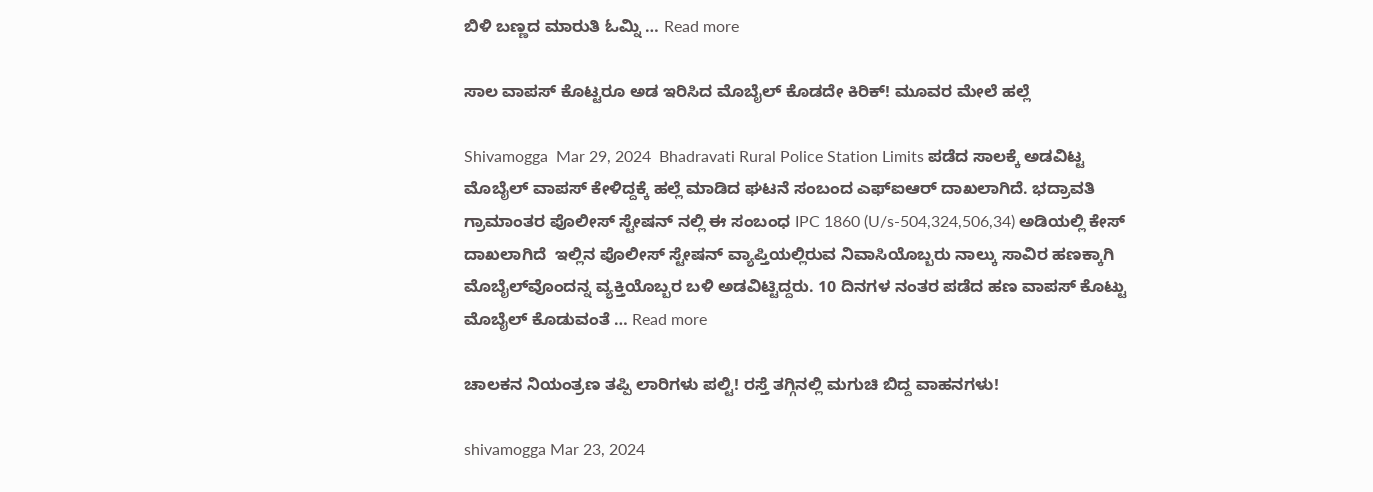ಬಿಳಿ ಬಣ್ಣದ ಮಾರುತಿ ಓಮ್ನಿ … Read more

ಸಾಲ ವಾಪಸ್‌ ಕೊಟ್ಟರೂ ಅಡ ಇರಿಸಿದ ಮೊಬೈಲ್‌ ಕೊಡದೇ ಕಿರಿಕ್! ಮೂವರ ಮೇಲೆ ಹಲ್ಲೆ

Shivamogga  Mar 29, 2024  Bhadravati Rural Police Station Limits ಪಡೆದ ಸಾಲಕ್ಕೆ ಅಡವಿಟ್ಟ ಮೊಬೈಲ್‌ ವಾಪಸ್‌ ಕೇಳಿದ್ದಕ್ಕೆ ಹಲ್ಲೆ ಮಾಡಿದ ಘಟನೆ ಸಂಬಂದ ಎಫ್‌ಐಆರ್‌ ದಾಖಲಾಗಿದೆ. ಭದ್ರಾವತಿ ಗ್ರಾಮಾಂತರ ಪೊಲೀಸ್‌ ಸ್ಟೇಷನ್‌ ನಲ್ಲಿ ಈ ಸಂಬಂಧ IPC 1860 (U/s-504,324,506,34) ಅಡಿಯಲ್ಲಿ ಕೇಸ್‌ ದಾಖಲಾಗಿದೆ  ಇಲ್ಲಿನ ಪೊಲೀಸ್‌ ಸ್ಟೇಷನ್‌ ವ್ಯಾಪ್ತಿಯಲ್ಲಿರುವ ನಿವಾಸಿಯೊಬ್ಬರು ನಾಲ್ಕು ಸಾವಿರ ಹಣಕ್ಕಾಗಿ ಮೊಬೈಲ್‌ವೊಂದನ್ನ ವ್ಯಕ್ತಿಯೊಬ್ಬರ ಬಳಿ ಅಡವಿಟ್ಟಿದ್ದರು. 10 ದಿನಗಳ ನಂತರ ಪಡೆದ ಹಣ ವಾಪಸ್‌ ಕೊಟ್ಟು ಮೊಬೈಲ್‌ ಕೊಡುವಂತೆ … Read more

ಚಾಲಕನ ನಿಯಂತ್ರಣ ತಪ್ಪಿ ಲಾರಿಗಳು ಪಲ್ಟಿ! ರಸ್ತೆ ತಗ್ಗಿನಲ್ಲಿ ಮಗುಚಿ ಬಿದ್ದ ವಾಹನಗಳು!

shivamogga Mar 23, 2024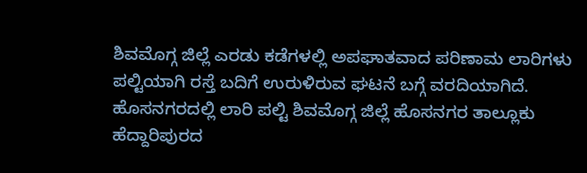ಶಿವಮೊಗ್ಗ ಜಿಲ್ಲೆ ಎರಡು ಕಡೆಗಳಲ್ಲಿ ಅಪಘಾತವಾದ ಪರಿಣಾಮ ಲಾರಿಗಳು ಪಲ್ಟಿಯಾಗಿ ರಸ್ತೆ ಬದಿಗೆ ಉರುಳಿರುವ ಘಟನೆ ಬಗ್ಗೆ ವರದಿಯಾಗಿದೆ.  ಹೊಸನಗರದಲ್ಲಿ ಲಾರಿ ಪಲ್ಟಿ ಶಿವಮೊಗ್ಗ ಜಿಲ್ಲೆ ಹೊಸನಗರ ತಾಲ್ಲೂಕು ಹೆದ್ದಾರಿಪುರದ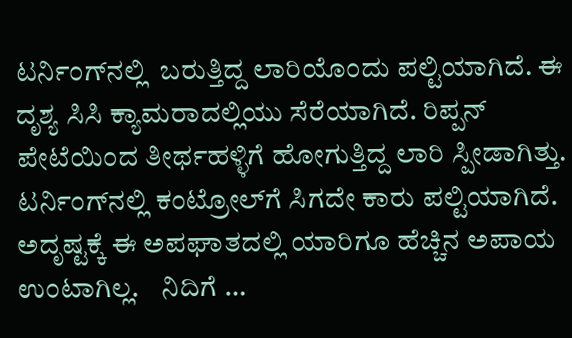ಟರ್ನಿಂಗ್‌ನಲ್ಲಿ  ಬರುತ್ತಿದ್ದ ಲಾರಿಯೊಂದು ಪಲ್ಟಿಯಾಗಿದೆ. ಈ ದೃಶ್ಯ ಸಿಸಿ ಕ್ಯಾಮರಾದಲ್ಲಿಯು ಸೆರೆಯಾಗಿದೆ. ರಿಪ್ಪನ್‌ ಪೇಟೆಯಿಂದ ತೀರ್ಥಹಳ್ಳಿಗೆ ಹೋಗುತ್ತಿದ್ದ ಲಾರಿ ಸ್ಪೀಡಾಗಿತ್ತು. ಟರ್ನಿಂಗ್‌ನಲ್ಲಿ ಕಂಟ್ರೋಲ್‌ಗೆ ಸಿಗದೇ ಕಾರು ಪಲ್ಟಿಯಾಗಿದೆ. ಅದೃಷ್ಟಕ್ಕೆ ಈ ಅಪಘಾತದಲ್ಲಿ ಯಾರಿಗೂ ಹೆಚ್ಚಿನ ಅಪಾಯ ಉಂಟಾಗಿಲ್ಲ.    ನಿದಿಗೆ …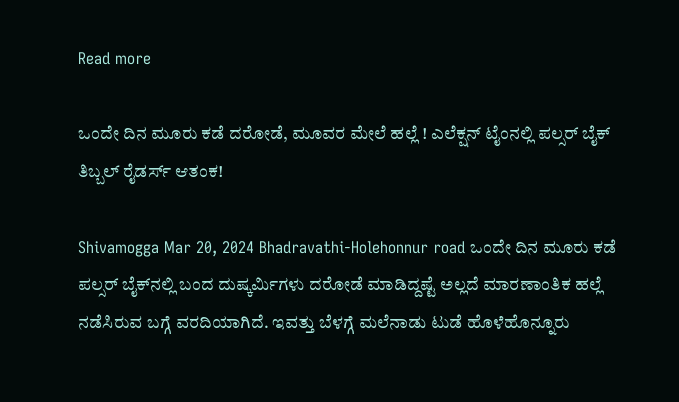Read more

ಒಂದೇ ದಿನ ಮೂರು ಕಡೆ ದರೋಡೆ, ಮೂವರ ಮೇಲೆ ಹಲ್ಲೆ ! ಎಲೆಕ್ಷನ್‌ ಟೈಂನಲ್ಲಿ ಪಲ್ಸರ್‌ ಬೈಕ್‌ ತಿಬ್ಬಲ್‌ ರೈಡರ್ಸ್‌ ಆತಂಕ!

Shivamogga Mar 20, 2024 Bhadravathi-Holehonnur road ಒಂದೇ ದಿನ ಮೂರು ಕಡೆ ಪಲ್ಸರ್‌ ಬೈಕ್‌ನಲ್ಲಿ ಬಂದ ದುಷ್ಕರ್ಮಿಗಳು ದರೋಡೆ ಮಾಡಿದ್ದಷ್ಟೆ ಅಲ್ಲದೆ ಮಾರಣಾಂತಿಕ ಹಲ್ಲೆ ನಡೆಸಿರುವ ಬಗ್ಗೆ ವರದಿಯಾಗಿದೆ. ಇವತ್ತು ಬೆಳಗ್ಗೆ ಮಲೆನಾಡು ಟುಡೆ ಹೊಳೆಹೊನ್ನೂರು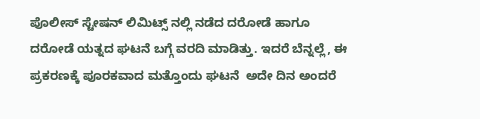ಪೊಲೀಸ್‌ ಸ್ಟೇಷನ್‌ ಲಿಮಿಟ್ಸ್‌ ನಲ್ಲಿ ನಡೆದ ದರೋಡೆ ಹಾಗೂ ದರೋಡೆ ಯತ್ನದ ಘಟನೆ ಬಗ್ಗೆ ವರದಿ ಮಾಡಿತ್ತು. ಇದರೆ ಬೆನ್ನಲ್ಲೆ, ಈ ಪ್ರಕರಣಕ್ಕೆ ಪೂರಕವಾದ ಮತ್ತೊಂದು ಘಟನೆ  ಅದೇ ದಿನ ಅಂದರೆ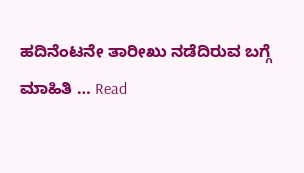ಹದಿನೆಂಟನೇ ತಾರೀಖು ನಡೆದಿರುವ ಬಗ್ಗೆ ಮಾಹಿತಿ … Read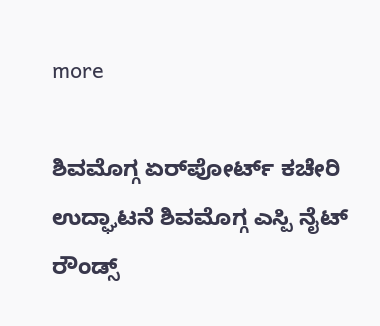more

ಶಿವಮೊಗ್ಗ ಏರ್‌ಪೋರ್ಟ್ ಕಚೇರಿ ಉದ್ಘಾಟನೆ ಶಿವಮೊಗ್ಗ ಎಸ್ಪಿ ನೈಟ್ ರೌಂಡ್ಸ್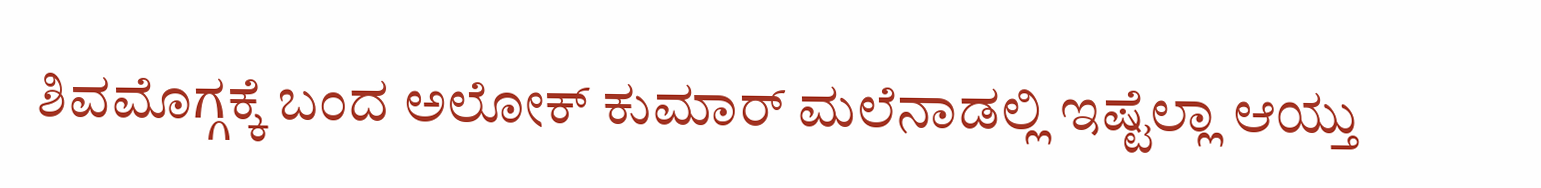ಶಿವಮೊಗ್ಗಕ್ಕೆ ಬಂದ ಅಲೋಕ್ ಕುಮಾರ್ ಮಲೆನಾಡಲ್ಲಿ ಇಷ್ಟೆಲ್ಲಾ ಆಯ್ತು